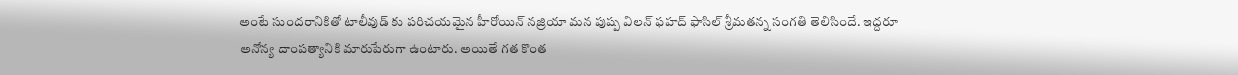అంటే సుందరానికితో టాలీవుడ్ కు పరిచయమైన హీరోయిన్ నజ్రియా మన పుష్ప విలన్ ఫహద్ ఫాసిల్ శ్రీమతన్న సంగతి తెలిసిందే. ఇద్దరూ అనోన్య దాంపత్యానికి మారుపేరుగా ఉంటారు. అయితే గత కొంత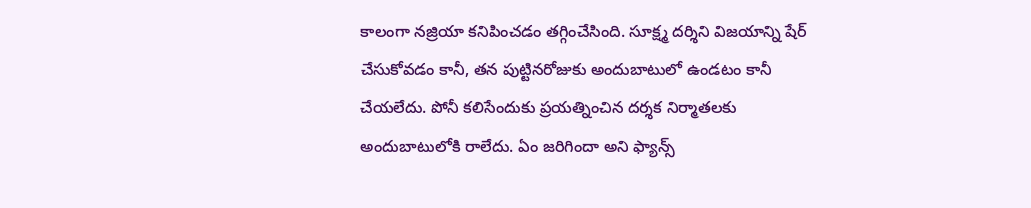కాలంగా నజ్రియా కనిపించడం తగ్గించేసింది. సూక్ష్మ దర్శిని విజయాన్ని షేర్ చేసుకోవడం కానీ, తన పుట్టినరోజుకు అందుబాటులో ఉండటం కానీ చేయలేదు. పోనీ కలిసేందుకు ప్రయత్నించిన దర్శక నిర్మాతలకు అందుబాటులోకి రాలేదు. ఏం జరిగిందా అని ఫ్యాన్స్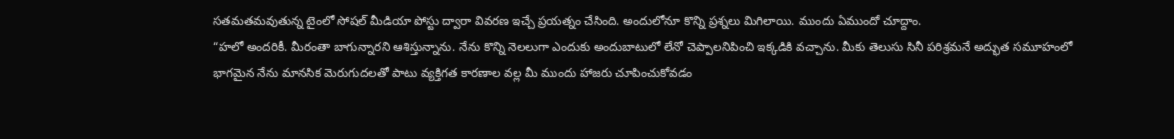సతమతమవుతున్న టైంలో సోషల్ మీడియా పోస్టు ద్వారా వివరణ ఇచ్చే ప్రయత్నం చేసింది. అందులోనూ కొన్ని ప్రశ్నలు మిగిలాయి. ముందు ఏముందో చూద్దాం.
“హలో అందరికీ. మీరంతా బాగున్నారని ఆశిస్తున్నాను. నేను కొన్ని నెలలుగా ఎందుకు అందుబాటులో లేనో చెప్పాలనిపించి ఇక్కడికి వచ్చాను. మీకు తెలుసు సినీ పరిశ్రమనే అద్భుత సమూహంలో భాగమైన నేను మానసిక మెరుగుదలతో పాటు వ్యక్తిగత కారణాల వల్ల మీ ముందు హాజరు చూపించుకోవడం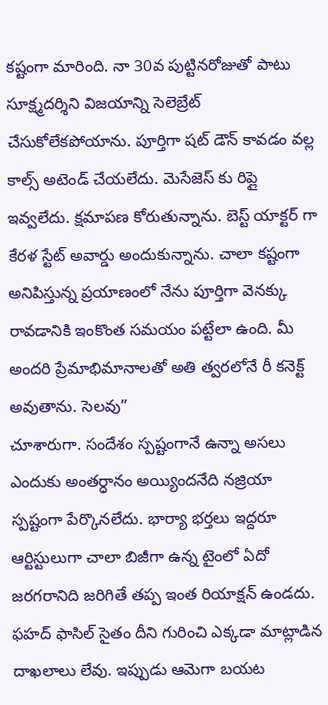కష్టంగా మారింది. నా 30వ పుట్టినరోజుతో పాటు సూక్ష్మదర్శిని విజయాన్ని సెలెబ్రేట్ చేసుకోలేకపోయాను. పూర్తిగా షట్ డౌన్ కావడం వల్ల కాల్స్ అటెండ్ చేయలేదు. మెసేజెస్ కు రిప్లై ఇవ్వలేదు. క్షమాపణ కోరుతున్నాను. బెస్ట్ యాక్టర్ గా కేరళ స్టేట్ అవార్డు అందుకున్నాను. చాలా కష్టంగా అనిపిస్తున్న ప్రయాణంలో నేను పూర్తిగా వెనక్కు రావడానికి ఇంకొంత సమయం పట్టేలా ఉంది. మీ అందరి ప్రేమాభిమానాలతో అతి త్వరలోనే రీ కనెక్ట్ అవుతాను. సెలవు”
చూశారుగా. సందేశం స్పష్టంగానే ఉన్నా అసలు ఎందుకు అంతర్ధానం అయ్యిందనేది నజ్రియా స్పష్టంగా పేర్కొనలేదు. భార్యా భర్తలు ఇద్దరూ ఆర్టిస్టులుగా చాలా బిజీగా ఉన్న టైంలో ఏదో జరగరానిది జరిగితే తప్ప ఇంత రియాక్షన్ ఉండదు. ఫహద్ ఫాసిల్ సైతం దీని గురించి ఎక్కడా మాట్లాడిన దాఖలాలు లేవు. ఇప్పుడు ఆమెగా బయట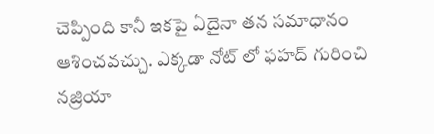చెప్పింది కానీ ఇకపై ఏదైనా తన సమాధానం ఆశించవచ్చు. ఎక్కడా నోట్ లో ఫహద్ గురించి నజ్రియా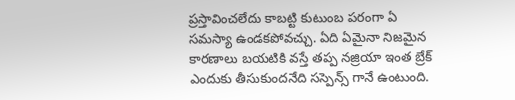ప్రస్తావించలేదు కాబట్టి కుటుంబ పరంగా ఏ సమస్యా ఉండకపోవచ్చు. ఏది ఏమైనా నిజమైన కారణాలు బయటికి వస్తే తప్ప నజ్రియా ఇంత బ్రేక్ ఎందుకు తీసుకుందనేది సస్పెన్స్ గానే ఉంటుంది.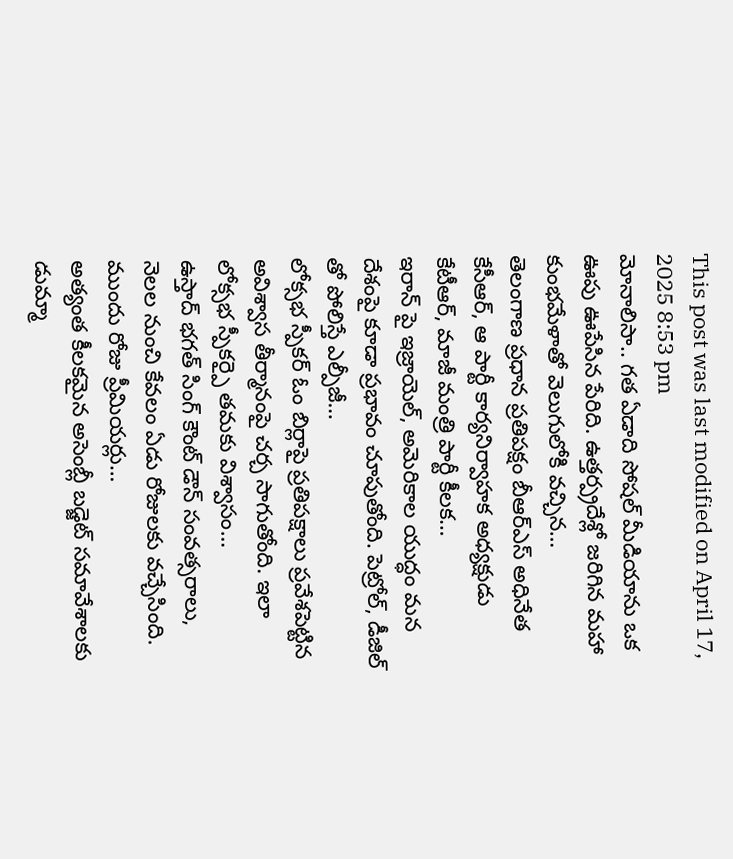This post was last modified on April 17, 2025 8:53 pm
మోనాలిసా.. గత ఏడాది సోషల్ మీడియాను ఒక ఊపు ఊపేసిన పేరిది. ఉత్తర్ప్రదేశ్లో జరిగిన మహా కుంభమేళాతో వెలుగులోకి వచ్చిన…
తెలంగాణ ప్రధాన ప్రతిపక్షం బీఆర్ఎస్ అధినేత కేసీఆర్, ఆ పార్టీ కార్యనిర్వాహక అధ్యక్షుడు కేటీఆర్, మాజీ మంత్రి పార్టీ కీలక…
ఇరాన్ పై ఇజ్రాయెల్, అమెరికాల యుద్ధం మన దేశంపై కూడా ప్రభావం చూపుతోంది. పెట్రోల్, డీజిల్ తో పోలిస్తే ఎల్పీజీ…
లోక్సభ స్పీకర్ ఓం బిర్లాపై ప్రతిపక్షాలు ప్రవేశపెట్టిన అవిశ్వాస తీర్మానంపై చర్చ సాగుతోంది. ఇలా లోక్సభ స్పీకర్పై తమకు విశ్వాసం…
ఉస్తాద్ భగత్ సింగ్ కౌంట్ డౌన్ సంవత్సరాలు, నెలల నుంచి కేవలం ఏడు రోజులకు వచ్చేసింది. ముందు రోజు ప్రీమియర్లు…
అత్యంత కీలకమైన అసెంబ్లీ బడ్జెట్ సమావేశాలకు డుమ్మా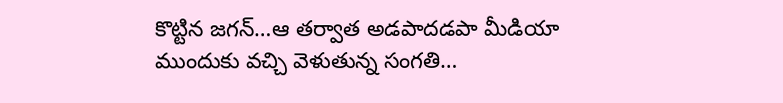కొట్టిన జగన్…ఆ తర్వాత అడపాదడపా మీడియా ముందుకు వచ్చి వెళుతున్న సంగతి…